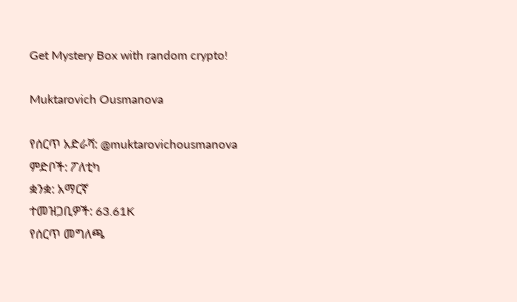Get Mystery Box with random crypto!

Muktarovich Ousmanova

የሰርጥ አድራሻ: @muktarovichousmanova
ምድቦች: ፖለቲካ
ቋንቋ: አማርኛ
ተመዝጋቢዎች: 63.61K
የሰርጥ መግለጫ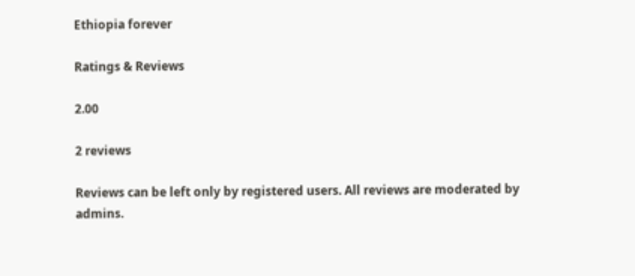Ethiopia forever

Ratings & Reviews

2.00

2 reviews

Reviews can be left only by registered users. All reviews are moderated by admins.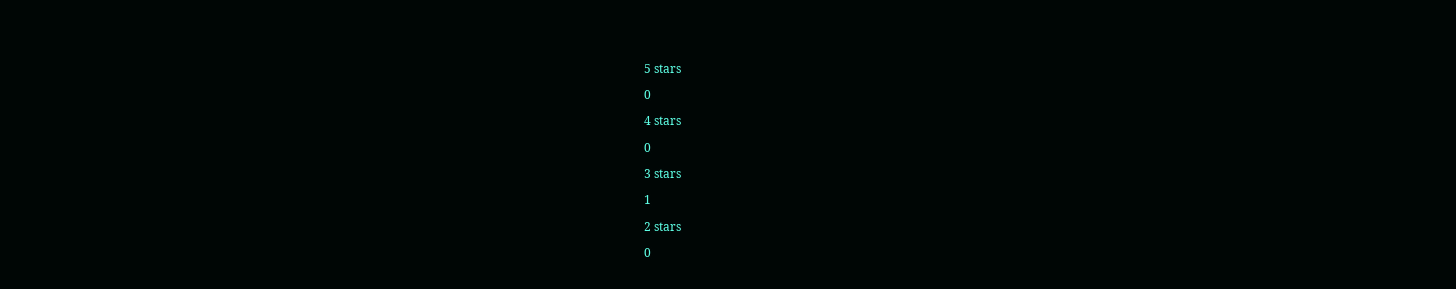5 stars

0

4 stars

0

3 stars

1

2 stars

0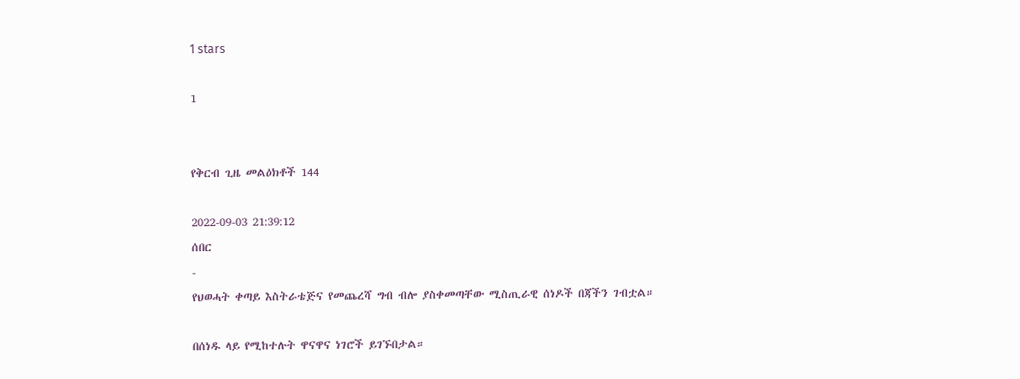1 stars

1


የቅርብ ጊዜ መልዕክቶች 144

2022-09-03 21:39:12
ሰበር
-
የህወሓት ቀጣይ እስትራቴጅና የመጨረሻ ግብ ብሎ ያስቀመጣቸው ሚስጢራዊ ሰነዶች በጃችን ገብቷል።

በሰነዱ ላይ የሚከተሉት ዋናዋና ነገሮች ይገኙበታል።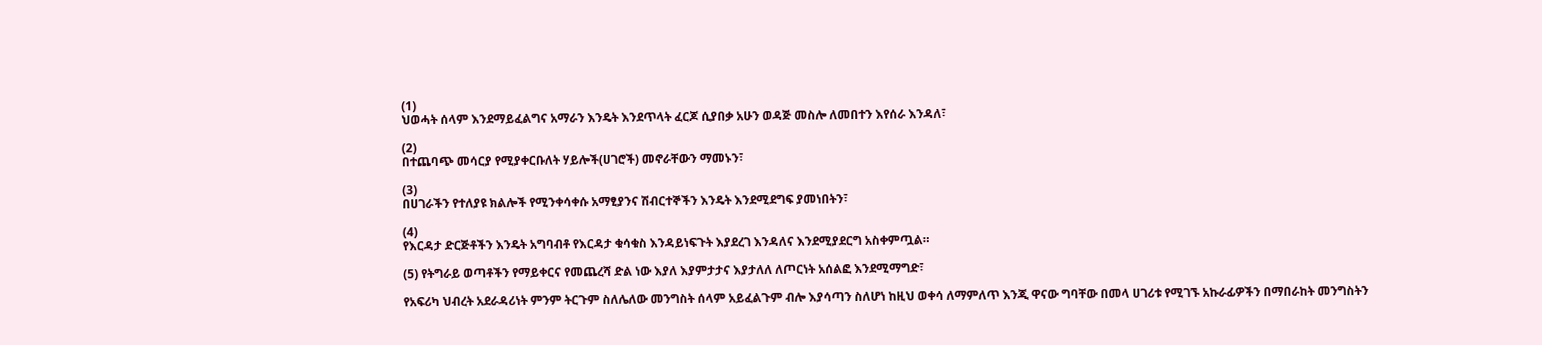(1)
ህወሓት ሰላም እንደማይፈልግና አማራን እንዴት እንደጥላት ፈርጆ ሲያበቃ አሁን ወዳጅ መስሎ ለመበተን እየሰራ እንዳለ፣

(2)
በተጨባጭ መሳርያ የሚያቀርቡለት ሃይሎች(ሀገሮች) መኖራቸውን ማመኑን፣

(3)
በሀገራችን የተለያዩ ክልሎች የሚንቀሳቀሱ አማፂያንና ሽብርተኞችን እንዴት እንደሚደግፍ ያመነበትን፣

(4)
የእርዳታ ድርጅቶችን እንዴት አግባብቶ የእርዳታ ቁሳቁስ እንዳይነፍጉት እያደረገ እንዳለና እንደሚያደርግ አስቀምጧል።

(5) የትግራይ ወጣቶችን የማይቀርና የመጨረሻ ድል ነው እያለ እያምታታና እያታለለ ለጦርነት አሰልፎ እንደሚማግድ፣

የአፍሪካ ህብረት አደራዳሪነት ምንም ትርጉም ስለሌለው መንግስት ሰላም አይፈልጉም ብሎ እያሳጣን ስለሆነ ከዚህ ወቀሳ ለማምለጥ እንጂ ዋናው ግባቸው በመላ ሀገሪቱ የሚገኙ አኩራፊዎችን በማበራከት መንግስትን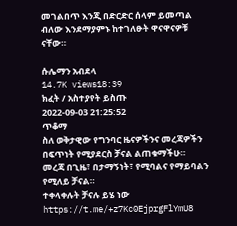መገልበጥ እንጂ በድርድር ሰላም ይመጣል ብለው እንደማያምኑ ከተገለፁት ዋናዋናዎቹ ናቸው።

ሱሌማን አብደላ
14.7K views18:39
ክፈት / አስተያየት ይስጡ
2022-09-03 21:25:52
ጥቆማ
ስለ ወቅታዊው የግንባር ዜናዎችንና መረጃዎችን በፍጥነት የሚያደርስ ቻናል ልጠቁማችሁ። መረጃ በጊዜ፣ በታማኝነት፣ የሚባልና የማይባልን የሚለይ ቻናል።
ተቀላቀሉት ቻናሉ ይሄ ነው
https://t.me/+z7Kc0EjprgFlYmU8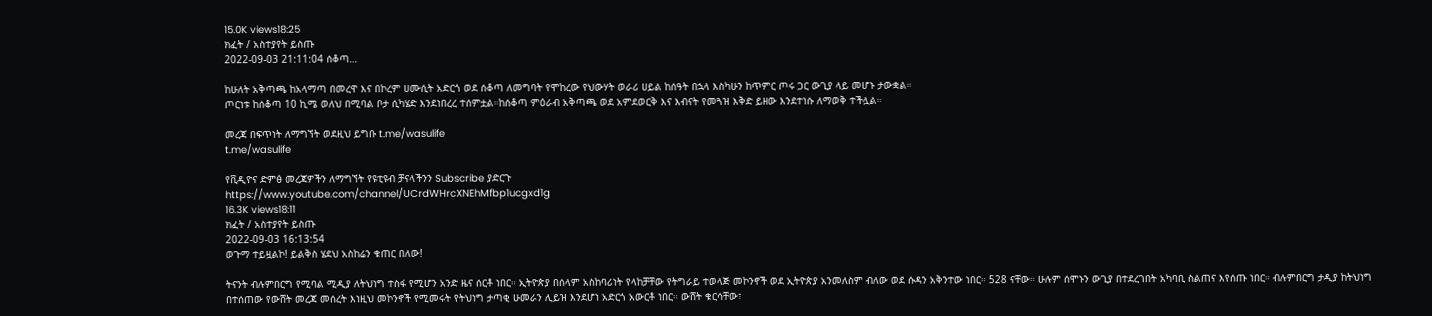15.0K views18:25
ክፈት / አስተያየት ይስጡ
2022-09-03 21:11:04 ሰቆጣ…

ከሁለት አቅጣጫ ከአላማጣ በመረዋ እና በኮረም ሀሙሲት አድርጎ ወደ ሰቆጣ ለመግባት የሞከረው የህውሃት ወራሪ ሀይል ከሰዓት በኋላ እስካሁን ከጥምር ጦሩ ጋር ውጊያ ላይ መሆኑ ታውቋል።
ጦርነቱ ከሰቆጣ 10 ኪሜ ወለህ በሚባል ቦታ ሲካሄድ እንደነበረረ ተሰምቷል።ከሰቆጣ ምዕራብ አቅጣጫ ወደ አምደወርቅ እና እብናት የመጓዝ እቅድ ይዘው እንደተነሱ ለማወቅ ተችሏል።

መረጃ በፍጥነት ለማግኘት ወደዚህ ይግቡ t.me/wasulife
t.me/wasulife

የቪዲዮና ድምፅ መረጃዎችን ለማግኘት የዩቲዩብ ቻናላችንን Subscribe ያድርጉ
https://www.youtube.com/channel/UCrdWHrcXNEhMfbp1ucgxd1g
16.3K views18:11
ክፈት / አስተያየት ይስጡ
2022-09-03 16:13:54
ወጉማ ተይዟልኮ! ይልቅስ ሄደህ አስከሬን ቁጠር በለው!

ትናንት ብሉምበርግ የሚባል ሚዲያ ለትህነግ ተስፋ የሚሆን አንድ ዜና ሰርቶ ነበር። ኢትዮጵያ በሰላም አስከባሪነት የላከቻቸው የትግራይ ተወላጅ መኮንኖች ወደ ኢትዮጵያ አንመለስም ብለው ወደ ሱዳን አቅንተው ነበር። 528 ናቸው። ሁሉም ሰሞኑን ውጊያ በተደረገበት አካባቢ ስልጠና እየሰጡ ነበር። ብሉምበርግ ታዲያ ከትህነግ በተሰጠው የውሸት መረጃ መሰረት እነዚህ መኮንኖች የሚመሩት የትህነግ ታጣቂ ሁመራን ሊይዝ እንደሆነ አድርጎ አውርቶ ነበር። ውሸት ቁርሳቸው፣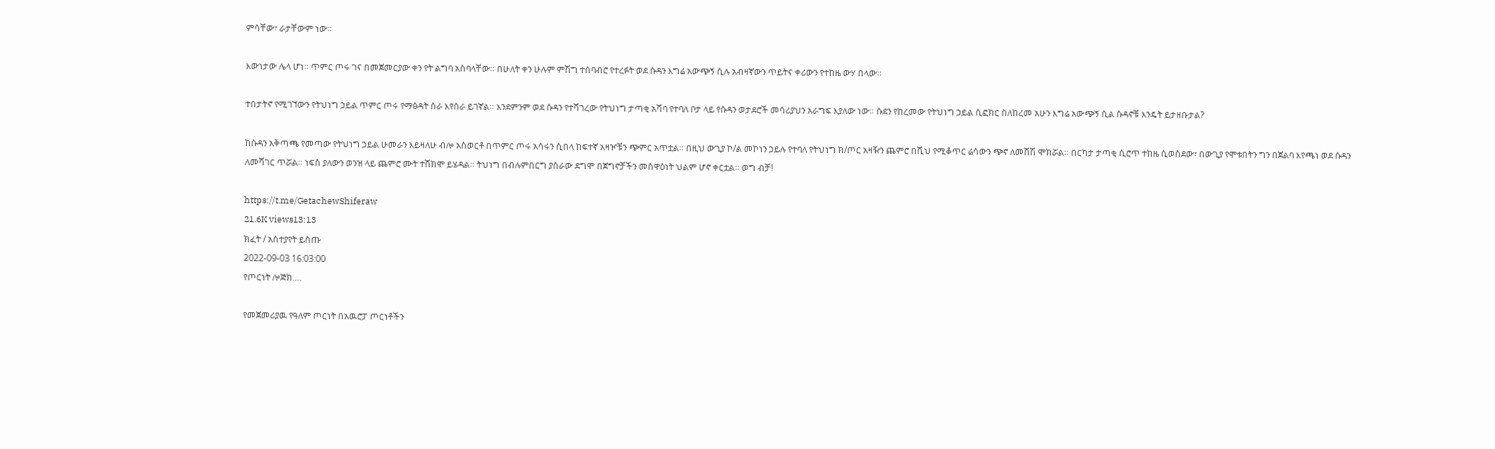ምሳቸው፣ ራታቸውም ነው።

እውነታው ሌላ ሆነ። ጥምር ጦሩ ገና በመጀመርያው ቀን የት ልግባ አስባላቸው። በሁለት ቀን ሁሉም ምሽግ ተሰባብሮ የተረፉት ወደ ሱዳን እግሬ አውጭኝ ሲሉ አብዛኛውን ጥይትና ቀሪውን የተከዜ ውሃ በላው።

ተበታትኖ የሚገኘውን የትህነግ ኃይል ጥምር ጦሩ የማፅዳት ስራ እየሰራ ይገኛል። እንደምንም ወደ ሱዳን የተሻገረው የትህነግ ታጣቂ አሻባ የተባለ ቦታ ላይ የሱዳን ወታደሮች መሳሪያህን አራግፍ እያለው ነው። ሱደን የከረመው የትህነግ ኃይል ሲፎክር ስለከረመ አሁን እግሬ አውጭኝ ሲል ሱዳኖቹ እንዴት ይታዘቡታል?

ከሱዳን አቅጣጫ የመጣው የትህነግ ኃይል ሁመራን እይዛለሁ ብሎ አስወርቶ በጥምር ጦሩ አሳሩን ሲበላ ከፍተኛ አዛዦቹን ጭምር አጥቷል። በዚህ ውጊያ ኮ/ል መኮነን ኃይሉ የተባለ የትህነግ ክ/ጦር አዛዥን ጨምሮ በሺህ የሚቆጥር ሬሳውን ጭኖ ለመሸሽ ሞክሯል። በርካታ ታጣቂ ሲሮጥ ተከዜ ሲወስደው፣ በውጊያ የሞቱበትን ግን በጀልባ እየጫነ ወደ ሱዳን ለመሻገር ጥሯል። ነፍስ ያለውን ወንዝ ላይ ጨምሮ ሙት ተሸክሞ ይሄዳል። ትህነግ በብሉምበርግ ያሰራው ደግሞ በጀግኖቻችን መስዋዕነት ህልም ሆኖ ቀርቷል። ወግ ብቻ!

https://t.me/GetachewShiferaw
21.6K views13:13
ክፈት / አስተያየት ይስጡ
2022-09-03 16:03:00
የጦርነት ሎጅክ….

የመጀመሪያዉ የዓለም ጦርነት በአዉሮፓ ጦርነቶችን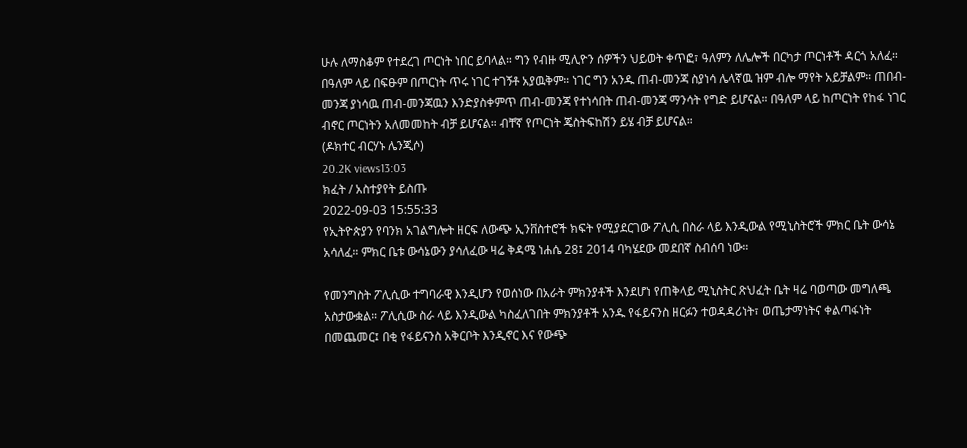ሁሉ ለማስቆም የተደረገ ጦርነት ነበር ይባላል። ግን የብዙ ሚሊዮን ሰዎችን ህይወት ቀጥፎ፣ ዓለምን ለሌሎች በርካታ ጦርነቶች ዳርጎ አለፈ። በዓለም ላይ በፍፁም በጦርነት ጥሩ ነገር ተገኝቶ አያዉቅም። ነገር ግን አንዱ ጠብ-መንጃ ስያነሳ ሌላኛዉ ዝም ብሎ ማየት አይቻልም። ጠበብ-መንጃ ያነሳዉ ጠብ-መንጃዉን እንድያስቀምጥ ጠብ-መንጃ የተነሳበት ጠብ-መንጃ ማንሳት የግድ ይሆናል። በዓለም ላይ ከጦርነት የከፋ ነገር ብኖር ጦርነትን አለመመከት ብቻ ይሆናል። ብቸኛ የጦርነት ጄስትፍከሽን ይሄ ብቻ ይሆናል።
(ዶክተር ብርሃኑ ሌንጂሶ)
20.2K views13:03
ክፈት / አስተያየት ይስጡ
2022-09-03 15:55:33
የኢትዮጵያን የባንክ አገልግሎት ዘርፍ ለውጭ ኢንቨስተሮች ክፍት የሚያደርገው ፖሊሲ በስራ ላይ እንዲውል የሚኒስትሮች ምክር ቤት ውሳኔ አሳለፈ። ምክር ቤቱ ውሳኔውን ያሳለፈው ዛሬ ቅዳሜ ነሐሴ 28፤ 2014 ባካሄደው መደበኛ ስብሰባ ነው።

የመንግስት ፖሊሲው ተግባራዊ እንዲሆን የወሰነው በአራት ምክንያቶች እንደሆነ የጠቅላይ ሚኒስትር ጽህፈት ቤት ዛሬ ባወጣው መግለጫ አስታውቋል። ፖሊሲው ስራ ላይ እንዲውል ካስፈለገበት ምክንያቶች አንዱ የፋይናንስ ዘርፉን ተወዳዳሪነት፣ ወጤታማነትና ቀልጣፋነት በመጨመር፤ በቂ የፋይናንስ አቅርቦት እንዲኖር እና የውጭ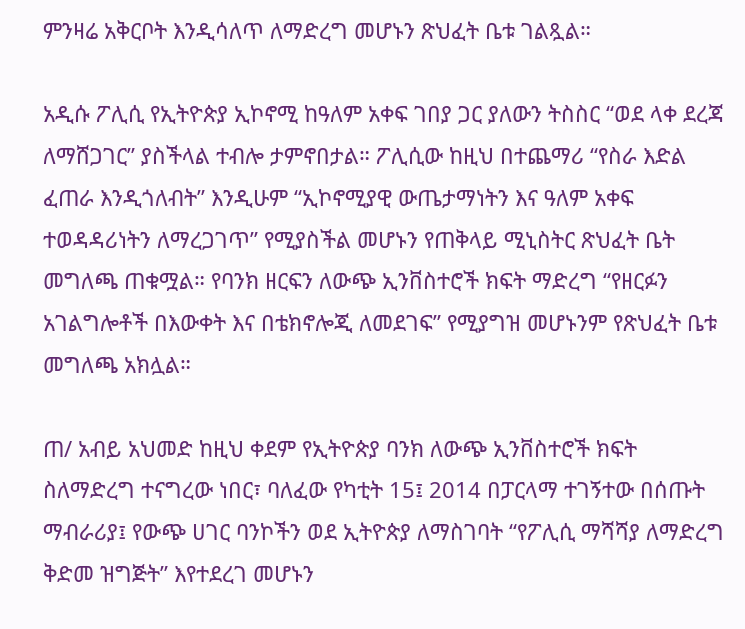ምንዛሬ አቅርቦት እንዲሳለጥ ለማድረግ መሆኑን ጽህፈት ቤቱ ገልጿል።

አዲሱ ፖሊሲ የኢትዮጵያ ኢኮኖሚ ከዓለም አቀፍ ገበያ ጋር ያለውን ትስስር “ወደ ላቀ ደረጃ ለማሸጋገር” ያስችላል ተብሎ ታምኖበታል። ፖሊሲው ከዚህ በተጨማሪ “የስራ እድል ፈጠራ እንዲጎለብት” እንዲሁም “ኢኮኖሚያዊ ውጤታማነትን እና ዓለም አቀፍ ተወዳዳሪነትን ለማረጋገጥ” የሚያስችል መሆኑን የጠቅላይ ሚኒስትር ጽህፈት ቤት መግለጫ ጠቁሟል። የባንክ ዘርፍን ለውጭ ኢንቨስተሮች ክፍት ማድረግ “የዘርፉን አገልግሎቶች በእውቀት እና በቴክኖሎጂ ለመደገፍ” የሚያግዝ መሆኑንም የጽህፈት ቤቱ መግለጫ አክሏል።

ጠ/ አብይ አህመድ ከዚህ ቀደም የኢትዮጵያ ባንክ ለውጭ ኢንቨስተሮች ክፍት ስለማድረግ ተናግረው ነበር፣ ባለፈው የካቲት 15፤ 2014 በፓርላማ ተገኝተው በሰጡት ማብራሪያ፤ የውጭ ሀገር ባንኮችን ወደ ኢትዮጵያ ለማስገባት “የፖሊሲ ማሻሻያ ለማድረግ ቅድመ ዝግጅት” እየተደረገ መሆኑን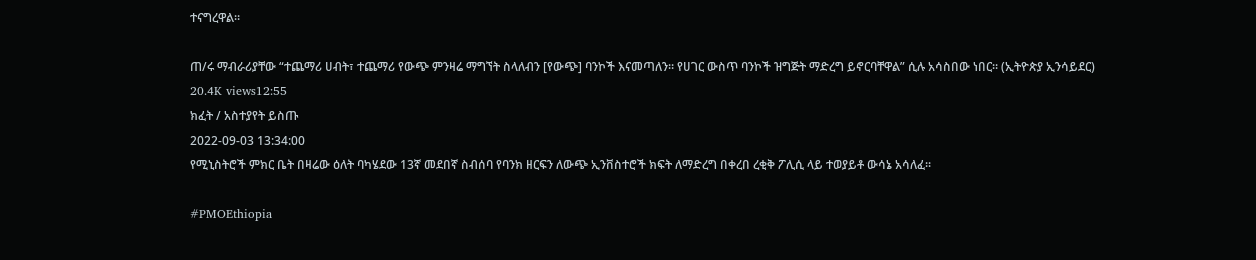ተናግረዋል።

ጠ/ሩ ማብራሪያቸው “ተጨማሪ ሀብት፣ ተጨማሪ የውጭ ምንዛሬ ማግኘት ስላለብን [የውጭ] ባንኮች እናመጣለን። የሀገር ውስጥ ባንኮች ዝግጅት ማድረግ ይኖርባቸዋል” ሲሉ አሳስበው ነበር። (ኢትዮጵያ ኢንሳይደር)
20.4K views12:55
ክፈት / አስተያየት ይስጡ
2022-09-03 13:34:00
የሚኒስትሮች ምክር ቤት በዛሬው ዕለት ባካሄደው 13ኛ መደበኛ ስብሰባ የባንክ ዘርፍን ለውጭ ኢንቨስተሮች ክፍት ለማድረግ በቀረበ ረቂቅ ፖሊሲ ላይ ተወያይቶ ውሳኔ አሳለፈ፡፡

#PMOEthiopia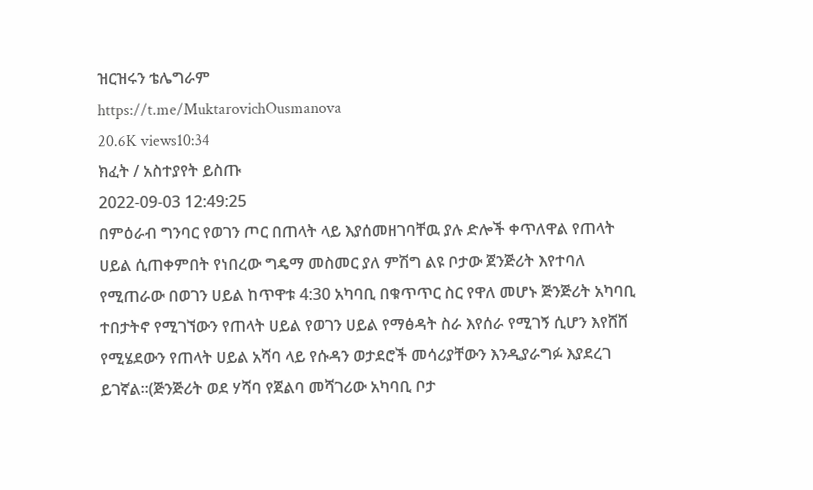ዝርዝሩን ቴሌግራም
https://t.me/MuktarovichOusmanova
20.6K views10:34
ክፈት / አስተያየት ይስጡ
2022-09-03 12:49:25
በምዕራብ ግንባር የወገን ጦር በጠላት ላይ እያሰመዘገባቸዉ ያሉ ድሎች ቀጥለዋል የጠላት ሀይል ሲጠቀምበት የነበረው ግዴማ መስመር ያለ ምሽግ ልዩ ቦታው ጀንጅሪት እየተባለ የሚጠራው በወገን ሀይል ከጥዋቱ 4:30 አካባቢ በቁጥጥር ስር የዋለ መሆኑ ጅንጅሪት አካባቢ ተበታትኖ የሚገኘውን የጠላት ሀይል የወገን ሀይል የማፅዳት ስራ እየሰራ የሚገኝ ሲሆን እየሸሸ የሚሄደውን የጠላት ሀይል አሻባ ላይ የሱዳን ወታደሮች መሳሪያቸውን እንዲያራግፉ እያደረገ ይገኛል።(ጅንጅሪት ወደ ሃሻባ የጀልባ መሻገሪው አካባቢ ቦታ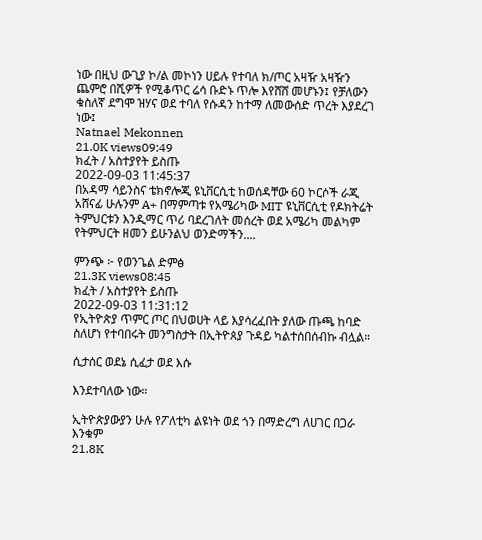ነው በዚህ ውጊያ ኮ/ል መኮነን ሀይሉ የተባለ ክ/ጦር አዛዥ አዛዥን ጨምሮ በሺዎች የሚቆጥር ሬሳ ቡድኑ ጥሎ እየሸሸ መሆኑን፤ የቻለውን ቁስለኛ ደግሞ ዝሃና ወደ ተባለ የሱዳን ከተማ ለመውሰድ ጥረት እያደረገ ነው፤
Natnael Mekonnen
21.0K views09:49
ክፈት / አስተያየት ይስጡ
2022-09-03 11:45:37
በአዳማ ሳይንስና ቴክኖሎጂ ዩኒቨርሲቲ ከወሰዳቸው 60 ኮርሶች ራጂ አሸናፊ ሁሉንም A+ በማምጣቱ የአሜሪካው MIT ዩኒቨርሲቲ የዶክትሬት ትምህርቱን እንዲማር ጥሪ ባደረገለት መሰረት ወደ አሜሪካ መልካም የትምህርት ዘመን ይሁንልህ ወንድማችን....

ምንጭ ፦ የወንጌል ድምፅ
21.3K views08:45
ክፈት / አስተያየት ይስጡ
2022-09-03 11:31:12
የኢትዮጵያ ጥምር ጦር በህወሀት ላይ እያሳረፈበት ያለው ጡጫ ከባድ ስለሆነ የተባበሩት መንግስታት በኢትዮጰያ ጉዳይ ካልተሰበሰብኩ ብሏል።

ሲታሰር ወደኔ ሲፈታ ወደ እሱ

እንደተባለው ነው።

ኢትዮጵያውያን ሁሉ የፖለቲካ ልዩነት ወደ ጎን በማድረግ ለሀገር በጋራ እንቁም
21.8K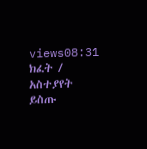views08:31
ክፈት / አስተያየት ይስጡ